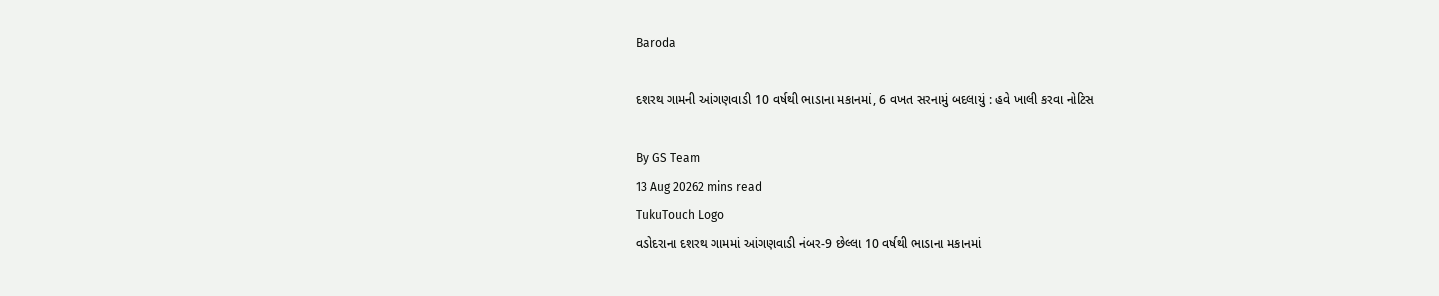Baroda

દશરથ ગામની આંગણવાડી 10 વર્ષથી ભાડાના મકાનમાં, 6 વખત સરનામું બદલાયું : હવે ખાલી કરવા નોટિસ

By GS Team
13 Aug 20262 mins read
TukuTouch Logo
વડોદરાના દશરથ ગામમાં આંગણવાડી નંબર-9 છેલ્લા 10 વર્ષથી ભાડાના મકાનમાં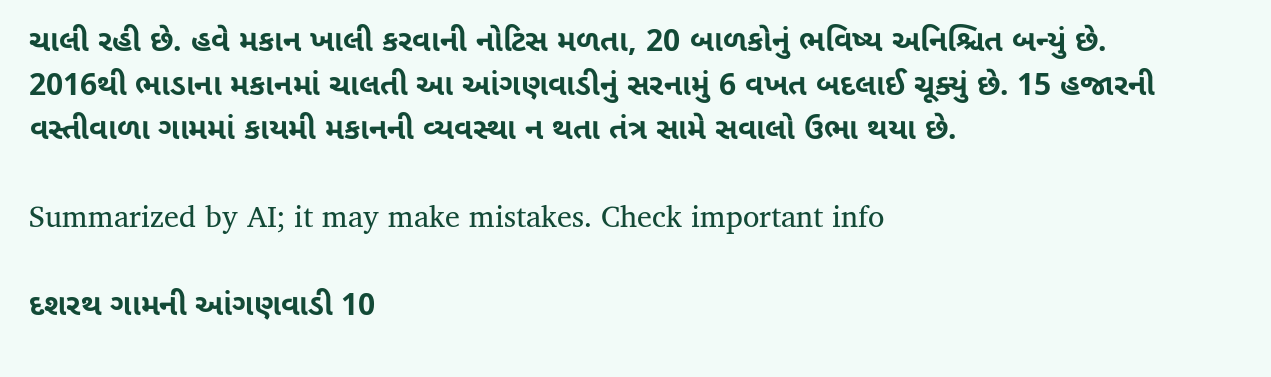ચાલી રહી છે. હવે મકાન ખાલી કરવાની નોટિસ મળતા, 20 બાળકોનું ભવિષ્ય અનિશ્ચિત બન્યું છે. 2016થી ભાડાના મકાનમાં ચાલતી આ આંગણવાડીનું સરનામું 6 વખત બદલાઈ ચૂક્યું છે. 15 હજારની વસ્તીવાળા ગામમાં કાયમી મકાનની વ્યવસ્થા ન થતા તંત્ર સામે સવાલો ઉભા થયા છે.

Summarized by AI; it may make mistakes. Check important info

દશરથ ગામની આંગણવાડી 10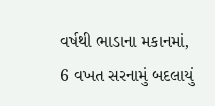વર્ષથી ભાડાના મકાનમાં, 6 વખત સરનામું બદલાયું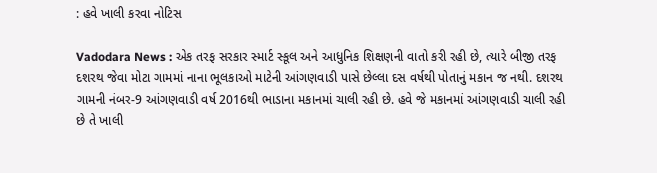: હવે ખાલી કરવા નોટિસ

Vadodara News : એક તરફ સરકાર સ્માર્ટ સ્કૂલ અને આધુનિક શિક્ષણની વાતો કરી રહી છે, ત્યારે બીજી તરફ દશરથ જેવા મોટા ગામમાં નાના ભૂલકાઓ માટેની આંગણવાડી પાસે છેલ્લા દસ વર્ષથી પોતાનું મકાન જ નથી. દશરથ ગામની નંબર-9 આંગણવાડી વર્ષ 2016થી ભાડાના મકાનમાં ચાલી રહી છે. હવે જે મકાનમાં આંગણવાડી ચાલી રહી છે તે ખાલી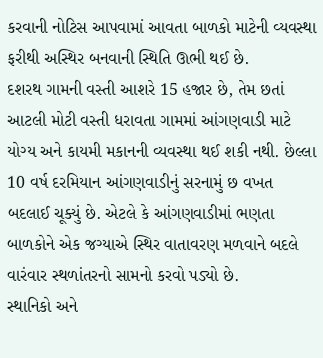કરવાની નોટિસ આપવામાં આવતા બાળકો માટેની વ્યવસ્થા ફરીથી અસ્થિર બનવાની સ્થિતિ ઊભી થઈ છે.
દશરથ ગામની વસ્તી આશરે 15 હજાર છે, તેમ છતાં આટલી મોટી વસ્તી ધરાવતા ગામમાં આંગણવાડી માટે યોગ્ય અને કાયમી મકાનની વ્યવસ્થા થઈ શકી નથી. છેલ્લા 10 વર્ષ દરમિયાન આંગણવાડીનું સરનામું છ વખત બદલાઈ ચૂક્યું છે. એટલે કે આંગણવાડીમાં ભણતા બાળકોને એક જગ્યાએ સ્થિર વાતાવરણ મળવાને બદલે વારંવાર સ્થળાંતરનો સામનો કરવો પડ્યો છે.
સ્થાનિકો અને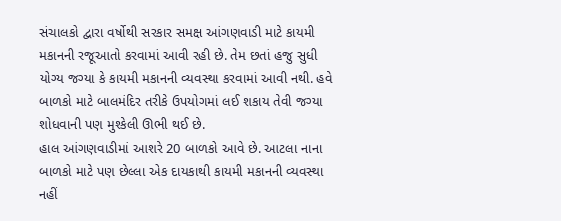સંચાલકો દ્વારા વર્ષોથી સરકાર સમક્ષ આંગણવાડી માટે કાયમી મકાનની રજૂઆતો કરવામાં આવી રહી છે. તેમ છતાં હજુ સુધી યોગ્ય જગ્યા કે કાયમી મકાનની વ્યવસ્થા કરવામાં આવી નથી. હવે બાળકો માટે બાલમંદિર તરીકે ઉપયોગમાં લઈ શકાય તેવી જગ્યા શોધવાની પણ મુશ્કેલી ઊભી થઈ છે.
હાલ આંગણવાડીમાં આશરે 20 બાળકો આવે છે. આટલા નાના બાળકો માટે પણ છેલ્લા એક દાયકાથી કાયમી મકાનની વ્યવસ્થા નહીં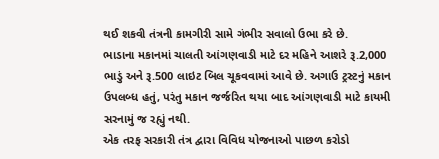થઈ શકવી તંત્રની કામગીરી સામે ગંભીર સવાલો ઉભા કરે છે.
ભાડાના મકાનમાં ચાલતી આંગણવાડી માટે દર મહિને આશરે રૂ.2,000 ભાડું અને રૂ.500 લાઇટ બિલ ચૂકવવામાં આવે છે. અગાઉ ટ્રસ્ટનું મકાન ઉપલબ્ધ હતું, પરંતુ મકાન જર્જરિત થયા બાદ આંગણવાડી માટે કાયમી સરનામું જ રહ્યું નથી.
એક તરફ સરકારી તંત્ર દ્વારા વિવિધ યોજનાઓ પાછળ કરોડો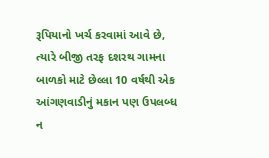રૂપિયાનો ખર્ચ કરવામાં આવે છે, ત્યારે બીજી તરફ દશરથ ગામના બાળકો માટે છેલ્લા 10 વર્ષથી એક આંગણવાડીનું મકાન પણ ઉપલબ્ધ ન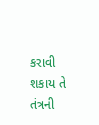કરાવી શકાય તે તંત્રની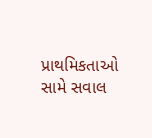પ્રાથમિકતાઓ સામે સવાલ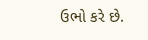ઉભો કરે છે.